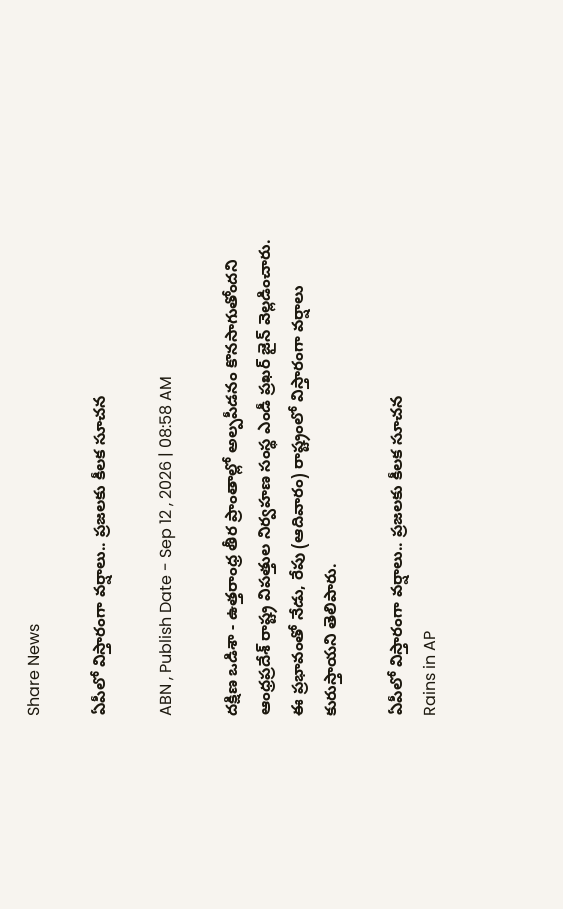Share News

ఏపీలో విస్తారంగా వర్షాలు.. ప్రజలకు కీలక సూచన

ABN , Publish Date - Sep 12 , 2026 | 08:58 AM

దక్షిణ ఒడిశా - ఉత్తరాంధ్ర తీర ప్రాంతాల్లో అల్పపీడనం కొనసాగుతోందని ఆంధ్రప్రదేశ్ రాష్ట్ర విపత్తుల నిర్వహణ సంస్థ ఎండీ ప్రఖర్ జైన్ వెల్లడించారు. ఈ ప్రభావంతో నేడు, రేపు (ఆదివారం) రాష్ట్రంలో విస్తారంగా వర్షాలు కురుస్తాయని తెలిపారు.

ఏపీలో విస్తారంగా వర్షాలు.. ప్రజలకు కీలక సూచన
Rains in AP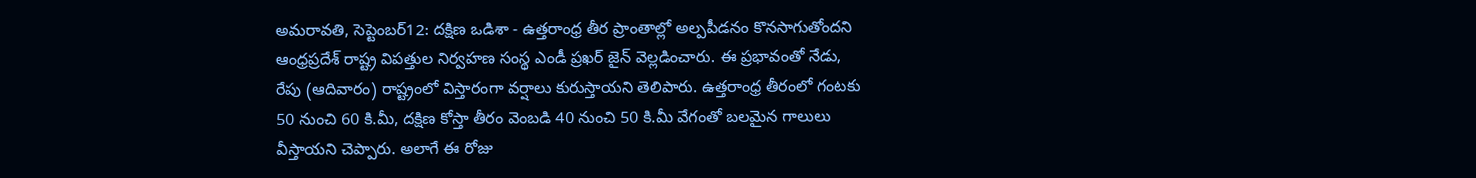అమరావతి, సెప్టెంబర్12: దక్షిణ ఒడిశా - ఉత్తరాంధ్ర తీర ప్రాంతాల్లో అల్పపీడనం కొనసాగుతోందని ఆంధ్రప్రదేశ్ రాష్ట్ర విపత్తుల నిర్వహణ సంస్థ ఎండీ ప్రఖర్ జైన్ వెల్లడించారు. ఈ ప్రభావంతో నేడు, రేపు (ఆదివారం) రాష్ట్రంలో విస్తారంగా వర్షాలు కురుస్తాయని తెలిపారు. ఉత్తరాంధ్ర తీరంలో గంటకు 50 నుంచి 60 కి.మీ, దక్షిణ కోస్తా తీరం వెంబడి 40 నుంచి 50 కి.మీ వేగంతో బలమైన గాలులు వీస్తాయని చెప్పారు. అలాగే ఈ రోజు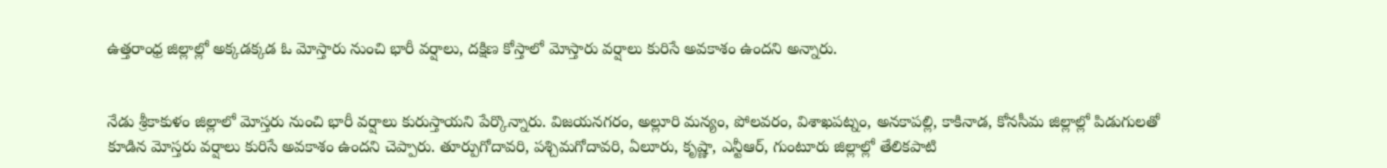ఉత్తరాంధ్ర జిల్లాల్లో అక్కడక్కడ ఓ మోస్తారు నుంచి భారీ వర్షాలు, దక్షిణ కోస్తాలో మోస్తారు వర్షాలు కురిసే అవకాశం ఉందని అన్నారు.


నేడు శ్రీకాకుళం జిల్లాలో మోస్తరు నుంచి భారీ వర్షాలు కురుస్తాయని పేర్కొన్నారు. విజయనగరం, అల్లూరి మన్యం, పోలవరం, విశాఖపట్నం, అనకాపల్లి, కాకినాడ, కోనసీమ జిల్లాల్లో పిడుగులతో కూడిన మోస్తరు వర్షాలు కురిసే అవకాశం ఉందని చెప్పారు. తూర్పుగోదావరి, పశ్చిమగోదావరి, ఏలూరు, కృష్ణా, ఎన్టీఆర్, గుంటూరు జిల్లాల్లో తేలికపాటి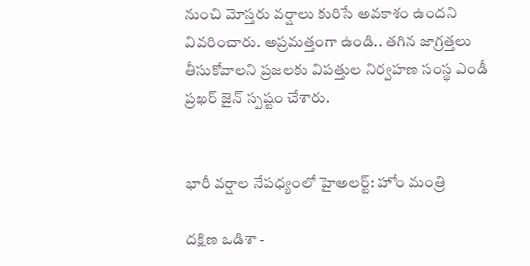నుంచి మోస్తరు వర్షాలు కురిసే అవకాశం ఉందని వివరించారు. అప్రమత్తంగా ఉండి.. తగిన జాగ్రత్తలు తీసుకోవాలని ప్రజలకు విపత్తుల నిర్వహణ సంస్థ ఎండీ ప్రఖర్ జైన్ స్పష్టం చేశారు.


భారీ వర్షాల నేపధ్యంలో హైఅలర్ట్: హోం మంత్రి

దక్షిణ ఒడిశా -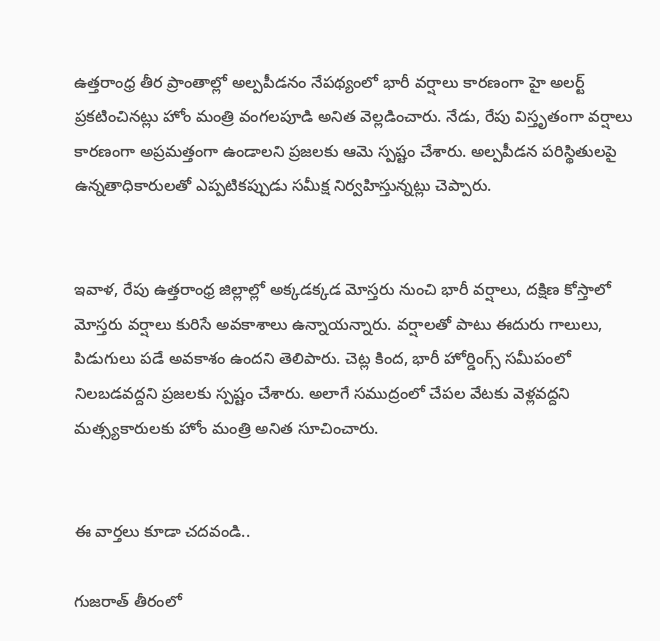ఉత్తరాంధ్ర తీర ప్రాంతాల్లో అల్పపీడనం నేపథ్యంలో భారీ వర్షాలు కారణంగా హై అలర్ట్ ప్రకటించినట్లు హోం మంత్రి వంగలపూడి అనిత వెల్లడించారు. నేడు, రేపు విస్తృతంగా వర్షాలు కారణంగా అప్రమత్తంగా ఉండాలని ప్రజలకు ఆమె స్పష్టం చేశారు. అల్పపీడన పరిస్థితులపై ఉన్నతాధికారులతో ఎప్పటికప్పుడు సమీక్ష నిర్వహిస్తున్నట్లు చెప్పారు.


ఇవాళ, రేపు ఉత్తరాంధ్ర జిల్లాల్లో అక్కడక్కడ మోస్తరు నుంచి భారీ వర్షాలు, దక్షిణ కోస్తాలో మోస్తరు వర్షాలు కురిసే అవకాశాలు ఉన్నాయన్నారు. వర్షాలతో పాటు ఈదురు గాలులు, పిడుగులు పడే అవకాశం ఉందని తెలిపారు. చెట్ల కింద, భారీ హోర్డింగ్స్ సమీపంలో నిలబడవద్దని ప్రజలకు స్పష్టం చేశారు. అలాగే సముద్రంలో చేపల వేటకు వెళ్లవద్దని మత్స్యకారులకు హోం మంత్రి అనిత సూచించారు.


ఈ వార్తలు కూడా చదవండి..

గుజరాత్ తీరంలో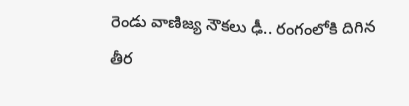రెండు వాణిజ్య నౌకలు ఢీ.. రంగంలోకి దిగిన తీర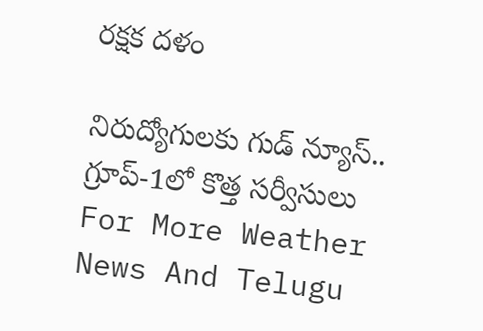రక్షక దళం

నిరుద్యోగులకు గుడ్ న్యూస్.. గ్రూప్-1లో కొత్త సర్వీసులు
For More Weather News And Telugu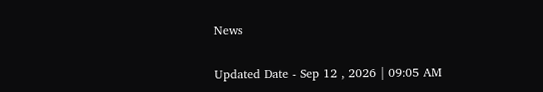News

Updated Date - Sep 12 , 2026 | 09:05 AM